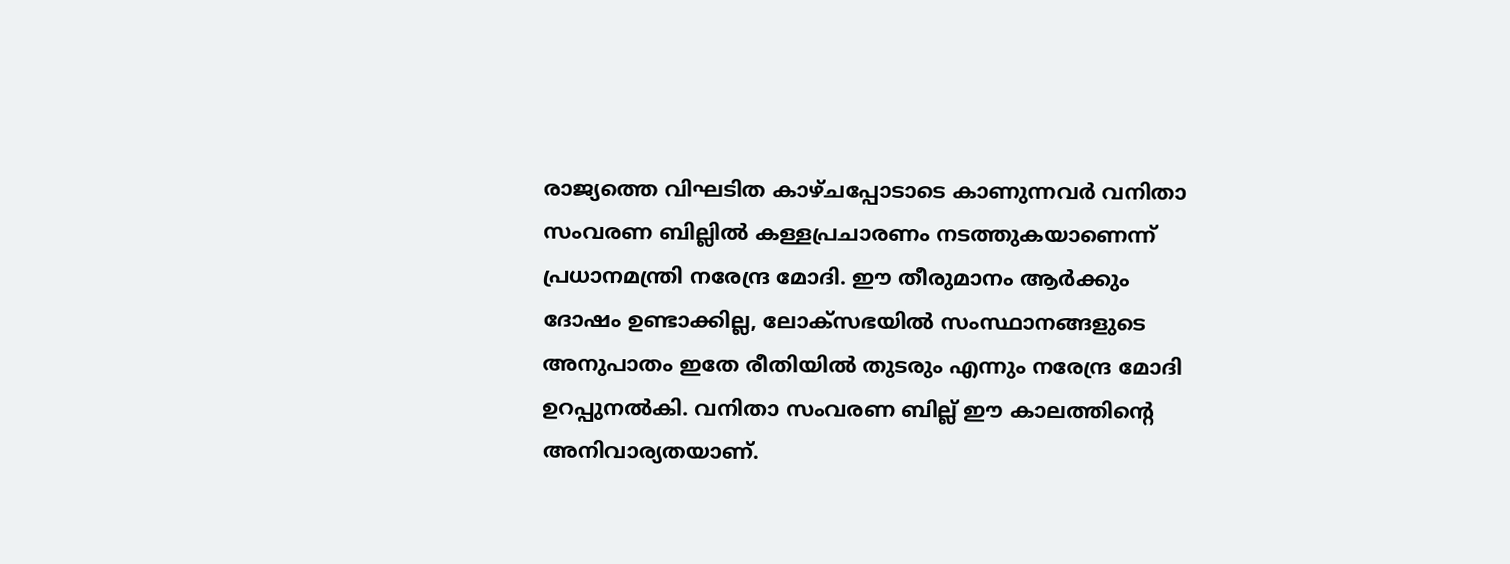രാജ്യത്തെ വിഘടിത കാഴ്ചപ്പോടാടെ കാണുന്നവർ വനിതാ സംവരണ ബില്ലിൽ കള്ളപ്രചാരണം നടത്തുകയാണെന്ന് പ്രധാനമന്ത്രി നരേന്ദ്ര മോദി. ഈ തീരുമാനം ആർക്കും ദോഷം ഉണ്ടാക്കില്ല, ലോക്സഭയിൽ സംസ്ഥാനങ്ങളുടെ അനുപാതം ഇതേ രീതിയിൽ തുടരും എന്നും നരേന്ദ്ര മോദി ഉറപ്പുനൽകി. വനിതാ സംവരണ ബില്ല് ഈ കാലത്തിന്റെ അനിവാര്യതയാണ്.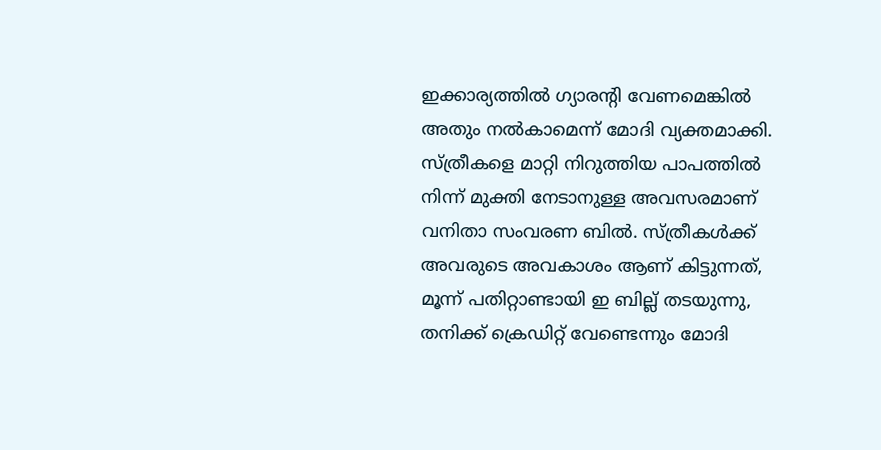ഇക്കാര്യത്തിൽ ഗ്യാരന്റി വേണമെങ്കിൽ അതും നൽകാമെന്ന് മോദി വ്യക്തമാക്കി. സ്ത്രീകളെ മാറ്റി നിറുത്തിയ പാപത്തിൽ നിന്ന് മുക്തി നേടാനുള്ള അവസരമാണ് വനിതാ സംവരണ ബിൽ. സ്ത്രീകൾക്ക് അവരുടെ അവകാശം ആണ് കിട്ടുന്നത്, മൂന്ന് പതിറ്റാണ്ടായി ഇ ബില്ല് തടയുന്നു, തനിക്ക് ക്രെഡിറ്റ് വേണ്ടെന്നും മോദി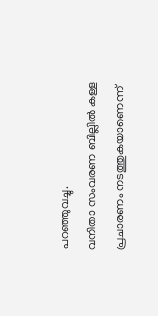പറഞ്ഞുവച്ചു.
വനിതാ സംവരണ ബില്ലിൽ കള്ള പ്രചാരണം നടത്തുകയാണെന്ന്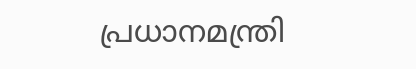പ്രധാനമന്ത്രി